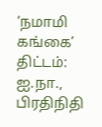‘நமாமி கங்கை’ திட்டம்: ஐ.நா., பிரதிநிதி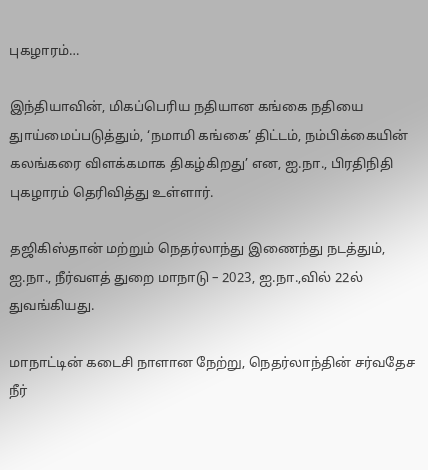புகழாரம்…

இந்தியாவின், மிகப்பெரிய நதியான கங்கை நதியை துாய்மைப்படுத்தும், ‘நமாமி கங்கை’ திட்டம், நம்பிக்கையின் கலங்கரை விளக்கமாக திகழ்கிறது’ என, ஐ.நா., பிரதிநிதி புகழாரம் தெரிவித்து உள்ளார்.

தஜிகிஸ்தான் மற்றும் நெதர்லாந்து இணைந்து நடத்தும், ஐ.நா., நீர்வளத் துறை மாநாடு – 2023, ஐ.நா.,வில் 22ல் துவங்கியது.

மாநாட்டின் கடைசி நாளான நேற்று, நெதர்லாந்தின் சர்வதேச நீர்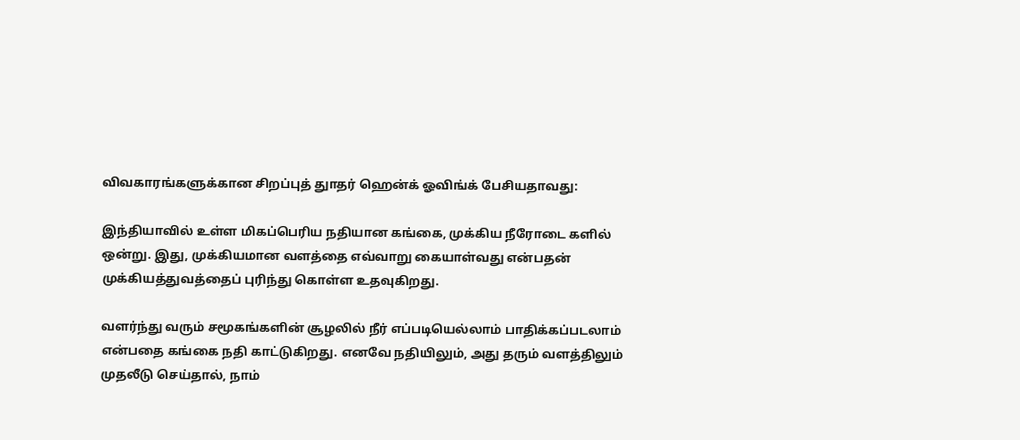விவகாரங்களுக்கான சிறப்புத் துாதர் ஹென்க் ஓவிங்க் பேசியதாவது:

இந்தியாவில் உள்ள மிகப்பெரிய நதியான கங்கை, முக்கிய நீரோடை களில் ஒன்று. இது, முக்கியமான வளத்தை எவ்வாறு கையாள்வது என்பதன் முக்கியத்துவத்தைப் புரிந்து கொள்ள உதவுகிறது.

வளர்ந்து வரும் சமூகங்களின் சூழலில் நீர் எப்படியெல்லாம் பாதிக்கப்படலாம் என்பதை கங்கை நதி காட்டுகிறது. எனவே நதியிலும், அது தரும் வளத்திலும் முதலீடு செய்தால், நாம்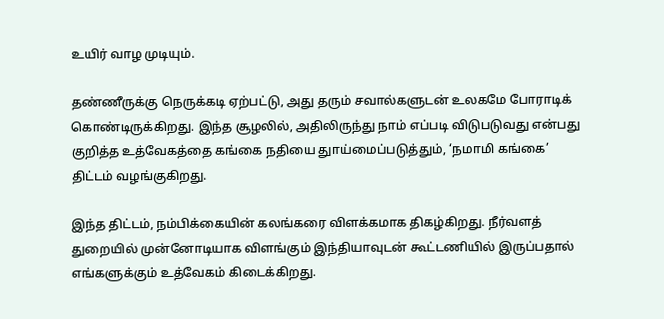உயிர் வாழ முடியும்.

தண்ணீருக்கு நெருக்கடி ஏற்பட்டு, அது தரும் சவால்களுடன் உலகமே போராடிக் கொண்டிருக்கிறது. இந்த சூழலில், அதிலிருந்து நாம் எப்படி விடுபடுவது என்பது குறித்த உத்வேகத்தை கங்கை நதியை துாய்மைப்படுத்தும், ‘நமாமி கங்கை’ திட்டம் வழங்குகிறது.

இந்த திட்டம், நம்பிக்கையின் கலங்கரை விளக்கமாக திகழ்கிறது. நீர்வளத் துறையில் முன்னோடியாக விளங்கும் இந்தியாவுடன் கூட்டணியில் இருப்பதால் எங்களுக்கும் உத்வேகம் கிடைக்கிறது.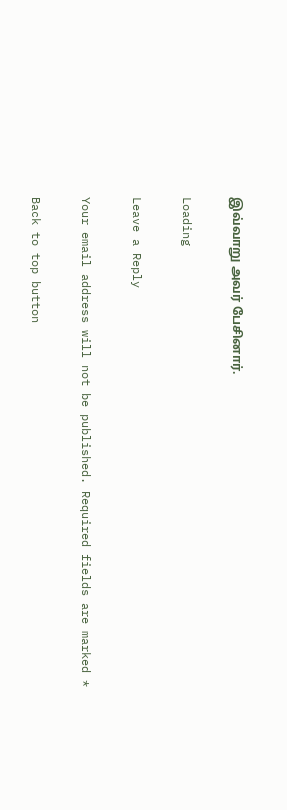இவ்வாறு அவர் பேசினார்.

Loading

Leave a Reply

Your email address will not be published. Required fields are marked *

Back to top button